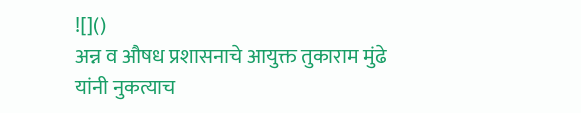![]()
अन्न व औषध प्रशासनाचे आयुक्त तुकाराम मुंढे यांनी नुकत्याच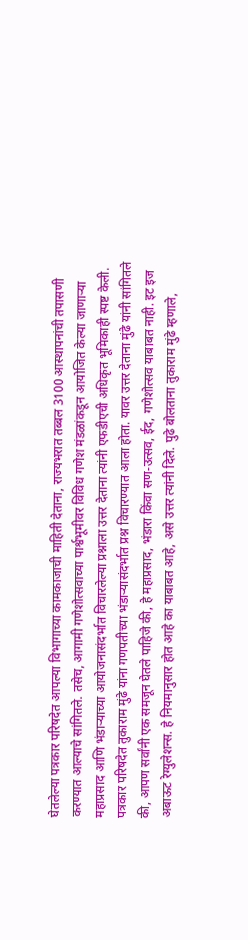घेतलेल्या पत्रकार परिषदेत आपल्या विभागाच्या कामकाजाची माहिती देताना, राज्यभरात तब्बल 3100 आस्थापनांची तपासणी करण्यात आल्याचे सांगितले. तसेच, आगामी गणेशोत्सवाच्या पार्श्वभूमीवर विविध गणेश मंडळांकडून आयोजित केल्या जाणाऱ्या महाप्रसाद आणि भंडाऱ्याच्या आयोजनासंदर्भात विचारलेल्या प्रश्नाला उत्तर देताना त्यांनी एफडीएची अधिकृत भूमिकाही स्पष्ट केली. पत्रकार परिषदेत तुकाराम मुंढे यांना गणपतीच्या भंडाऱ्यासंदर्भात प्रश्न विचारण्यात आला होता. यावर उत्तर देताना मुंढे यांनी सांगितले की, आपण सर्वांनी एक समजून घेतले पाहिजे की, हे महाप्रसाद, भंडारा किंवा सण-उत्सव, ईद, गणेशोत्सव याबाबत नाही. इट इज अबाऊट रेग्युलेशन्स. हे नियमानुसार होत आहे का याबाबत आहे, असे उत्तर त्यांनी दिले. पुढे बोलताना तुकाराम मुंढे म्हणाले,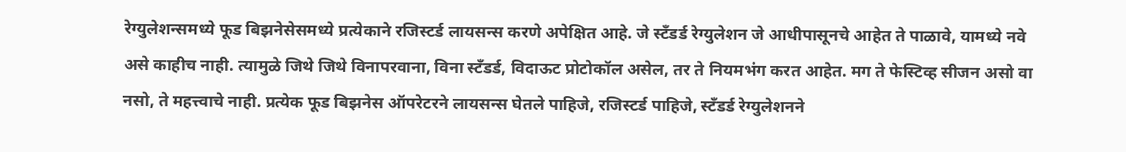रेग्युलेशन्समध्ये फूड बिझनेसेसमध्ये प्रत्येकाने रजिस्टर्ड लायसन्स करणे अपेक्षित आहे. जे स्टँडर्ड रेग्युलेशन जे आधीपासूनचे आहेत ते पाळावे, यामध्ये नवे असे काहीच नाही. त्यामुळे जिथे जिथे विनापरवाना, विना स्टँडर्ड, विदाऊट प्रोटोकॉल असेल, तर ते नियमभंग करत आहेत. मग ते फेस्टिव्ह सीजन असो वा नसो, ते महत्त्वाचे नाही. प्रत्येक फूड बिझनेस ऑपरेटरने लायसन्स घेतले पाहिजे, रजिस्टर्ड पाहिजे, स्टँडर्ड रेग्युलेशनने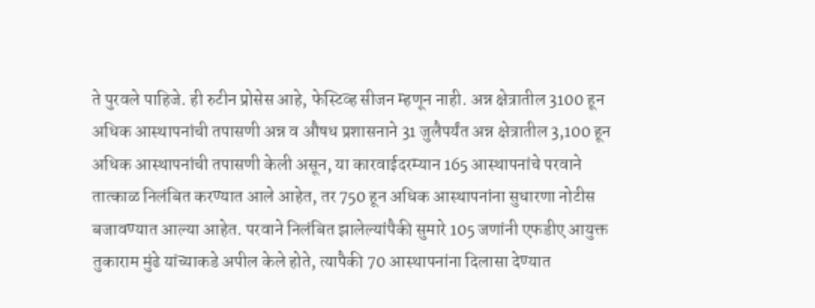ते पुरवले पाहिजे. ही रुटीन प्रोसेस आहे, फेस्टिव्ह सीजन म्हणून नाही. अन्न क्षेत्रातील 3100 हून अधिक आस्थापनांची तपासणी अन्न व औषध प्रशासनाने 31 जुलैपर्यंत अन्न क्षेत्रातील 3,100 हून अधिक आस्थापनांची तपासणी केली असून, या कारवाईदरम्यान 165 आस्थापनांचे परवाने तात्काळ निलंबित करण्यात आले आहेत, तर 750 हून अधिक आस्थापनांना सुधारणा नोटीस बजावण्यात आल्या आहेत. परवाने निलंबित झालेल्यांपैकी सुमारे 105 जणांनी एफडीए आयुक्त तुकाराम मुंढे यांच्याकडे अपील केले होते, त्यापैकी 70 आस्थापनांना दिलासा देण्यात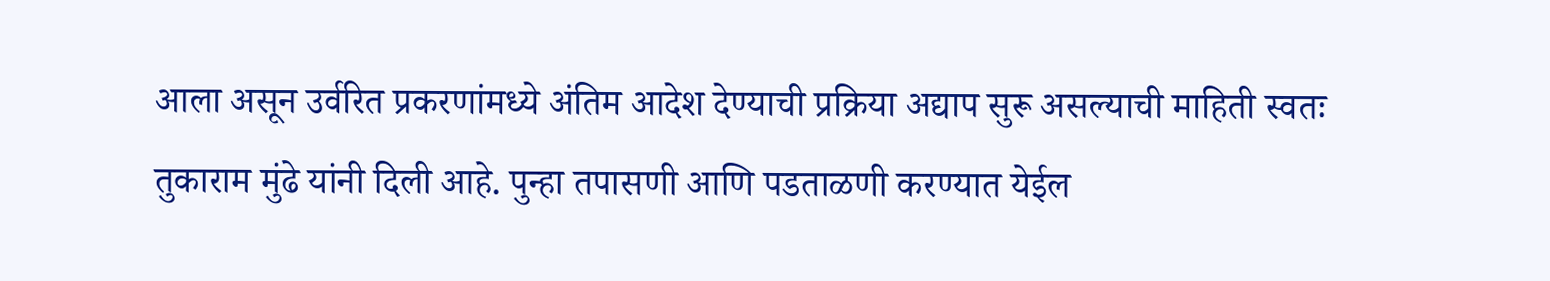आला असून उर्वरित प्रकरणांमध्ये अंतिम आदेश देण्याची प्रक्रिया अद्याप सुरू असल्याची माहिती स्वतः तुकाराम मुंढे यांनी दिली आहे. पुन्हा तपासणी आणि पडताळणी करण्यात येईल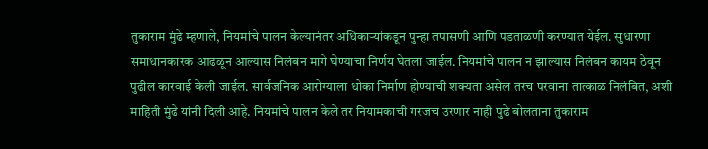तुकाराम मुंढे म्हणाले, नियमांचे पालन केल्यानंतर अधिकाऱ्यांकडून पुन्हा तपासणी आणि पडताळणी करण्यात येईल. सुधारणा समाधानकारक आढळून आल्यास निलंबन मागे घेण्याचा निर्णय घेतला जाईल. नियमांचे पालन न झाल्यास निलंबन कायम ठेवून पुढील कारवाई केली जाईल. सार्वजनिक आरोग्याला धोका निर्माण होण्याची शक्यता असेल तरच परवाना तात्काळ निलंबित, अशी माहिती मुंढे यांनी दिली आहे. नियमांचे पालन केले तर नियामकाची गरजच उरणार नाही पुढे बोलताना तुकाराम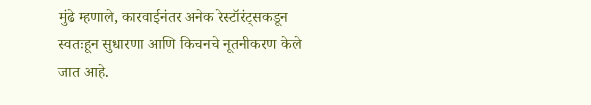मुंढे म्हणाले, कारवाईनंतर अनेक रेस्टॉरंट्सकडून स्वतःहून सुधारणा आणि किचनचे नूतनीकरण केले जात आहे.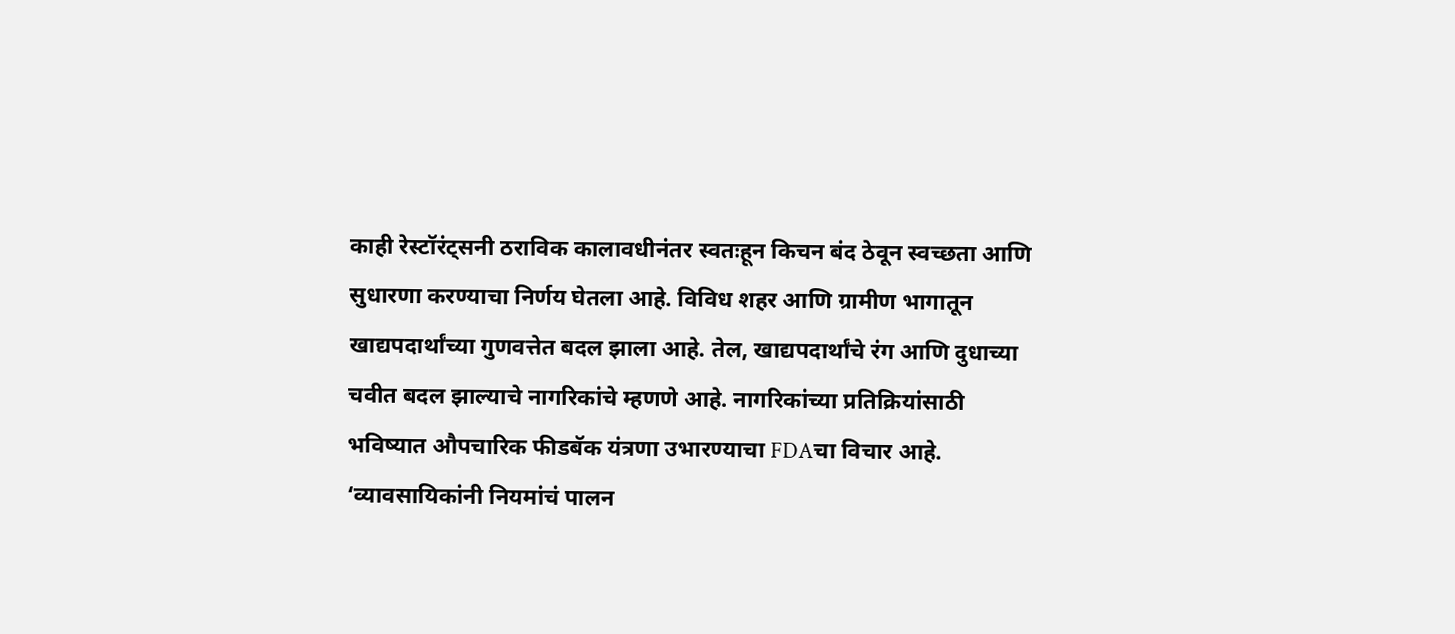काही रेस्टॉरंट्सनी ठराविक कालावधीनंतर स्वतःहून किचन बंद ठेवून स्वच्छता आणि सुधारणा करण्याचा निर्णय घेतला आहे. विविध शहर आणि ग्रामीण भागातून खाद्यपदार्थांच्या गुणवत्तेत बदल झाला आहे. तेल, खाद्यपदार्थांचे रंग आणि दुधाच्या चवीत बदल झाल्याचे नागरिकांचे म्हणणे आहे. नागरिकांच्या प्रतिक्रियांसाठी भविष्यात औपचारिक फीडबॅक यंत्रणा उभारण्याचा FDAचा विचार आहे. ‘व्यावसायिकांनी नियमांचं पालन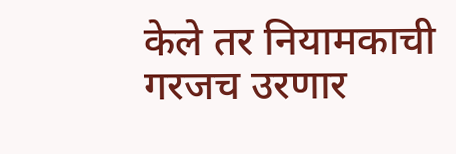केले तर नियामकाची गरजच उरणार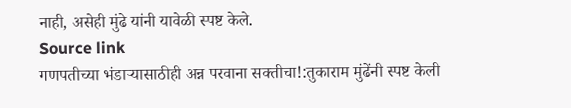नाही, असेही मुंढे यांनी यावेळी स्पष्ट केले.
Source link
गणपतीच्या भंडाऱ्यासाठीही अन्न परवाना सक्तीचा!:तुकाराम मुंढेंनी स्पष्ट केली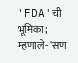'FDA'ची भूमिका; म्हणाले- 'सण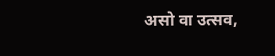असो वा उत्सव,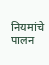नियमांचे पालन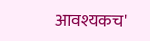आवश्यकच'